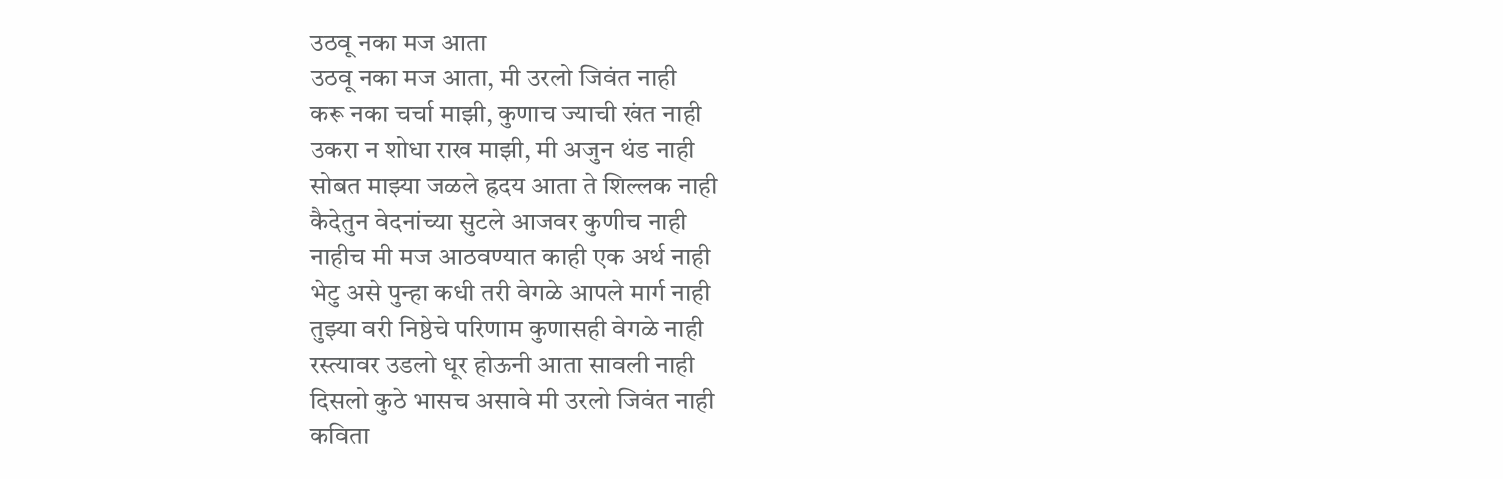उठवू नका मज आता
उठवू नका मज आता, मी उरलो जिवंत नाही
करू नका चर्चा माझी, कुणाच ज्याची खंत नाही
उकरा न शोधा राख माझी, मी अजुन थंड नाही
सोबत माझ्या जळले ह्रदय आता ते शिल्लक नाही
कैदेतुन वेदनांच्या सुटले आजवर कुणीच नाही
नाहीच मी मज आठवण्यात काही एक अर्थ नाही
भेटु असे पुन्हा कधी तरी वेगळे आपले मार्ग नाही
तुझ्या वरी निष्ठेचे परिणाम कुणासही वेगळे नाही
रस्त्यावर उडलो धूर होऊनी आता सावली नाही
दिसलो कुठे भासच असावे मी उरलो जिवंत नाही
कविता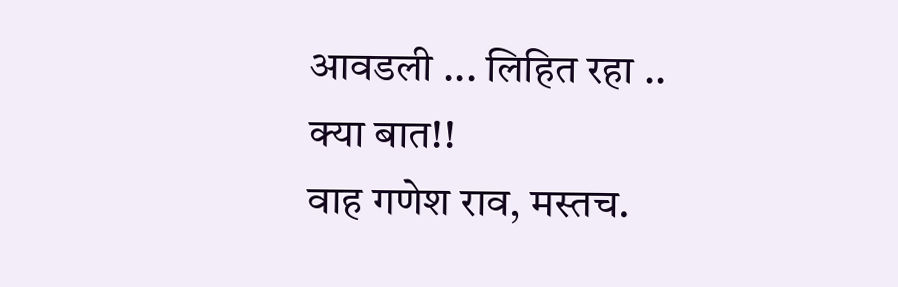आवडली ... लिहित रहा ..
क्या बात!!
वाह गणेश राव, मस्तच.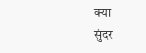क्या
सुंदर